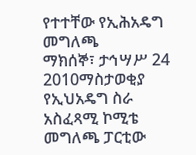የተተቸው የኢሕአዴግ መግለጫ
ማክሰኞ፣ ታኅሣሥ 24 2010ማስታወቂያ
የኢህአዴግ ስራ አስፈጻሚ ኮሚቴ መግለጫ ፓርቲው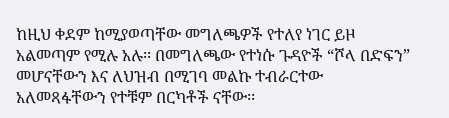ከዚህ ቀደም ከሚያወጣቸው መግለጫዎች የተለየ ነገር ይዞ አልመጣም የሚሉ አሉ፡፡ በመግለጫው የተነሱ ጉዳዮች “ሾላ በድፍን” መሆናቸውን እና ለህዝብ በሚገባ መልኩ ተብራርተው አለመጻፋቸውን የተቹም በርካቶች ናቸው፡፡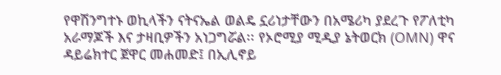የዋሽንግተኑ ወኪላችን ናትናኤል ወልዴ ኗሪነታቸውን በአሜሪካ ያደረጉ የፖለቲካ አራማጆች እና ታዛቢዎችን አነጋግሯል፡፡ የኦሮሚያ ሚዲያ ኔትወርክ (OMN) ዋና ዳይሬክተር ጀዋር መሐመድ፤ በኢሊኖይ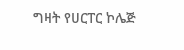ግዛት የሀርፐር ኮሌጅ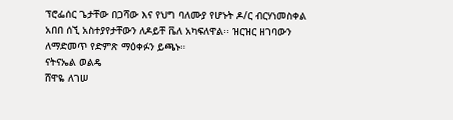ፕሮፌሰር ጌታቸው በጋሻው እና የህግ ባለሙያ የሆኑት ዶ/ር ብርሃነመስቀል አበበ ሰኚ አስተያየታቸውን ለዶይቸ ቬለ አካፍለዋል፡፡ ዝርዝር ዘገባውን ለማድመጥ የድምጽ ማዕቀፉን ይጫኑ።
ናትናኤል ወልዴ
ሸዋዬ ለገሠ